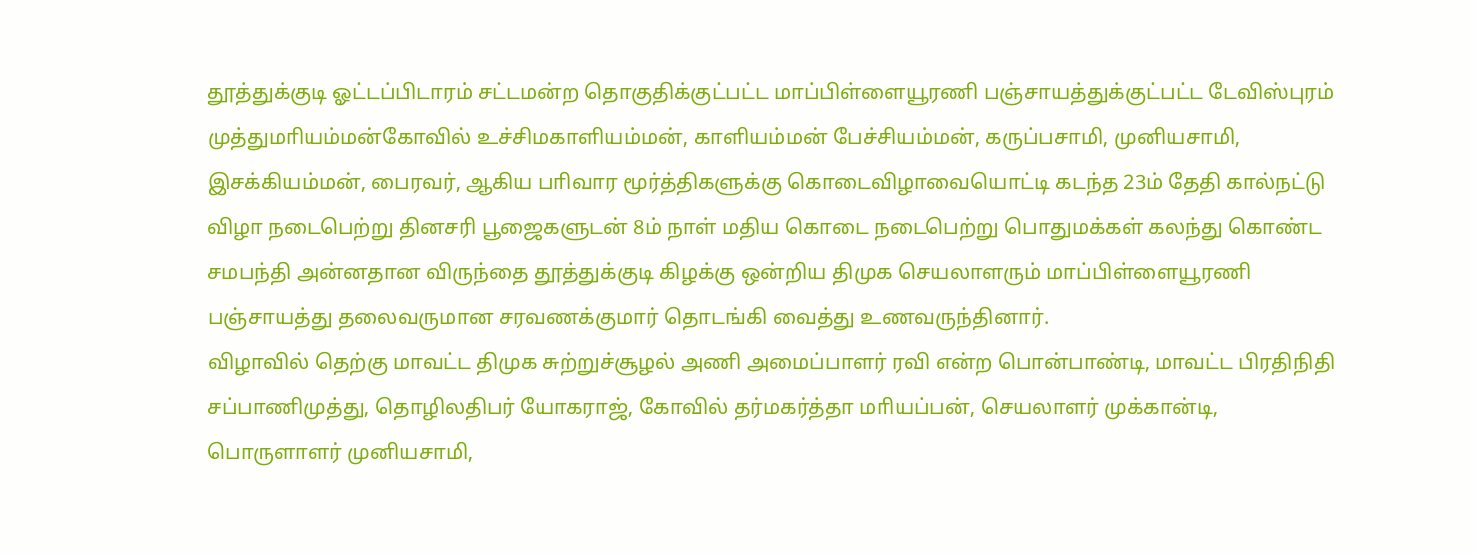தூத்துக்குடி ஓட்டப்பிடாரம் சட்டமன்ற தொகுதிக்குட்பட்ட மாப்பிள்ளையூரணி பஞ்சாயத்துக்குட்பட்ட டேவிஸ்புரம் முத்துமாியம்மன்கோவில் உச்சிமகாளியம்மன், காளியம்மன் பேச்சியம்மன், கருப்பசாமி, முனியசாமி, இசக்கியம்மன், பைரவர், ஆகிய பாிவார மூர்த்திகளுக்கு கொடைவிழாவையொட்டி கடந்த 23ம் தேதி கால்நட்டு விழா நடைபெற்று தினசரி பூஜைகளுடன் 8ம் நாள் மதிய கொடை நடைபெற்று பொதுமக்கள் கலந்து கொண்ட சமபந்தி அன்னதான விருந்தை தூத்துக்குடி கிழக்கு ஒன்றிய திமுக செயலாளரும் மாப்பிள்ளையூரணி பஞ்சாயத்து தலைவருமான சரவணக்குமார் தொடங்கி வைத்து உணவருந்தினார்.
விழாவில் தெற்கு மாவட்ட திமுக சுற்றுச்சூழல் அணி அமைப்பாளர் ரவி என்ற பொன்பாண்டி, மாவட்ட பிரதிநிதி சப்பாணிமுத்து, தொழிலதிபர் யோகராஜ், கோவில் தர்மகர்த்தா மாியப்பன், செயலாளர் முக்கான்டி, பொருளாளர் முனியசாமி,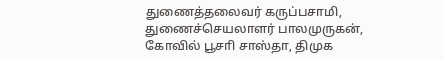துணைத்தலைவர் கருப்பசாமி, துணைச்செயலாளர் பாலமுருகன், கோவில் பூசாி சாஸ்தா, திமுக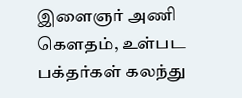இளைஞர் அணி கௌதம், உள்பட பக்தர்கள் கலந்து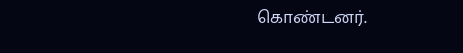கொண்டனர்.